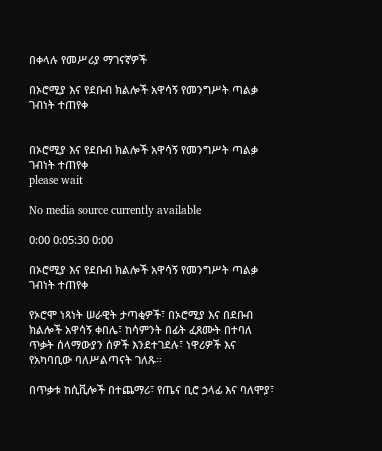በቀላሉ የመሥሪያ ማገናኛዎች

በኦሮሚያ እና የደቡብ ክልሎች አዋሳኝ የመንግሥት ጣልቃ ገብነት ተጠየቀ


በኦሮሚያ እና የደቡብ ክልሎች አዋሳኝ የመንግሥት ጣልቃ ገብነት ተጠየቀ
please wait

No media source currently available

0:00 0:05:30 0:00

በኦሮሚያ እና የደቡብ ክልሎች አዋሳኝ የመንግሥት ጣልቃ ገብነት ተጠየቀ

የኦሮሞ ነጻነት ሠራዊት ታጣቂዎች፣ በኦሮሚያ እና በደቡብ ክልሎች አዋሳኝ ቀበሌ፣ ከሳምንት በፊት ፈጸሙት በተባለ ጥቃት ሰላማውያን ሰዎች እንደተገደሉ፣ ነዋሪዎች እና የአካባቢው ባለሥልጣናት ገለጹ።

በጥቃቱ ከሲቪሎች በተጨማሪ፣ የጤና ቢሮ ኃላፊ እና ባለሞያ፣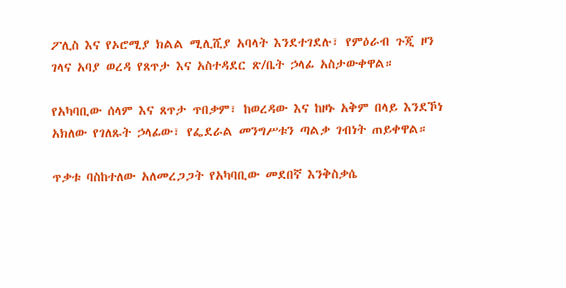ፖሊስ እና የኦሮሚያ ክልል ሚሊሺያ አባላት እንደተገደሉ፣ የምዕራብ ጉጂ ዞን ገላና አባያ ወረዳ የጸጥታ እና አስተዳደር ጽ/ቤት ኃላፊ አስታውቀዋል።

የአካባቢው ሰላም እና ጸጥታ ጥበቃም፣ ከወረዳው እና ከዞኑ አቅም በላይ እንደኾነ አክለው የገለጹት ኃላፊው፣ የፌደራል መንግሥቱን ጣልቃ ገብነት ጠይቀዋል።

ጥቃቱ ባስከተለው አለመረጋጋት የአካባቢው መደበኛ እንቅስቃሴ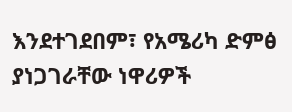እንደተገደበም፣ የአሜሪካ ድምፅ ያነጋገራቸው ነዋሪዎች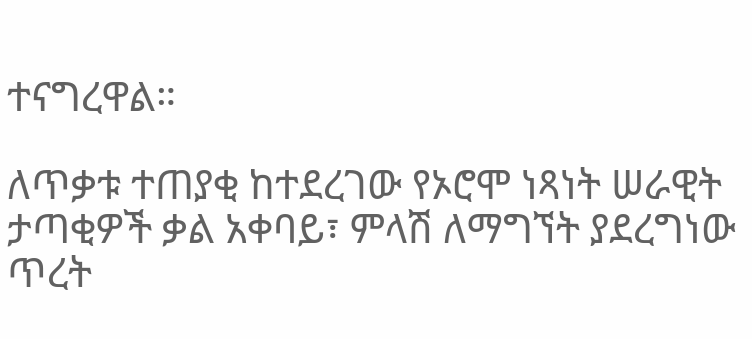ተናግረዋል።

ለጥቃቱ ተጠያቂ ከተደረገው የኦሮሞ ነጻነት ሠራዊት ታጣቂዎች ቃል አቀባይ፣ ምላሽ ለማግኘት ያደረግነው ጥረት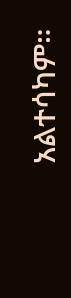አልተሳካም።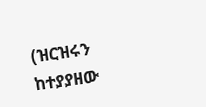(ዝርዝሩን ከተያያዘው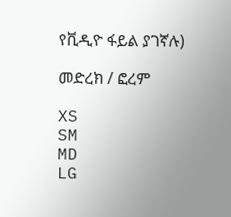የቪዲዮ ፋይል ያገኛሉ)

መድረክ / ፎረም

XS
SM
MD
LG